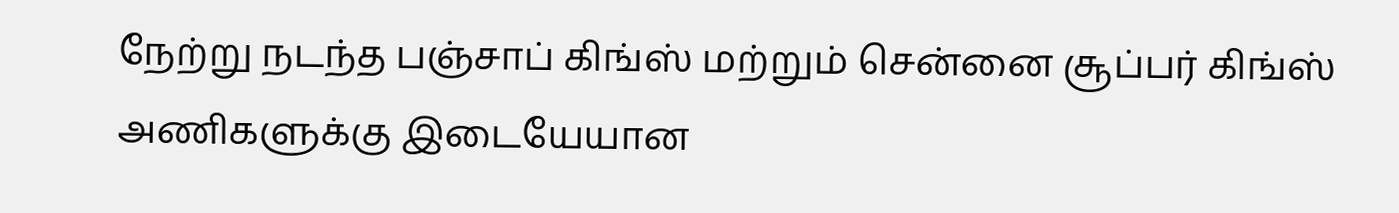நேற்று நடந்த பஞ்சாப் கிங்ஸ் மற்றும் சென்னை சூப்பர் கிங்ஸ் அணிகளுக்கு இடையேயான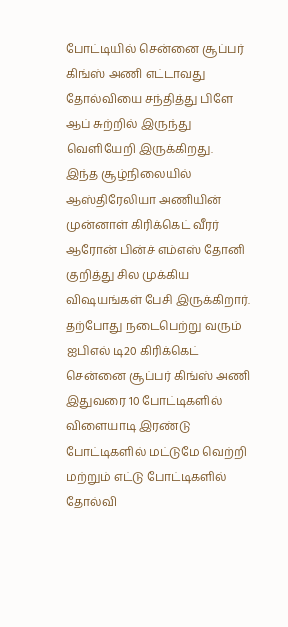போட்டியில் சென்னை சூப்பர் கிங்ஸ் அணி எட்டாவது தோல்வியை சந்தித்து பிளே ஆப் சுற்றில் இருந்து வெளியேறி இருக்கிறது.
இந்த சூழ்நிலையில் ஆஸ்திரேலியா அணியின் முன்னாள் கிரிக்கெட் வீரர் ஆரோன் பின்ச் எம்எஸ் தோனி குறித்து சில முக்கிய விஷயங்கள் பேசி இருக்கிறார்.
தற்போது நடைபெற்று வரும் ஐபிஎல் டி20 கிரிக்கெட் சென்னை சூப்பர் கிங்ஸ் அணி இதுவரை 10 போட்டிகளில் விளையாடி இரண்டு போட்டிகளில் மட்டுமே வெற்றி மற்றும் எட்டு போட்டிகளில் தோல்வி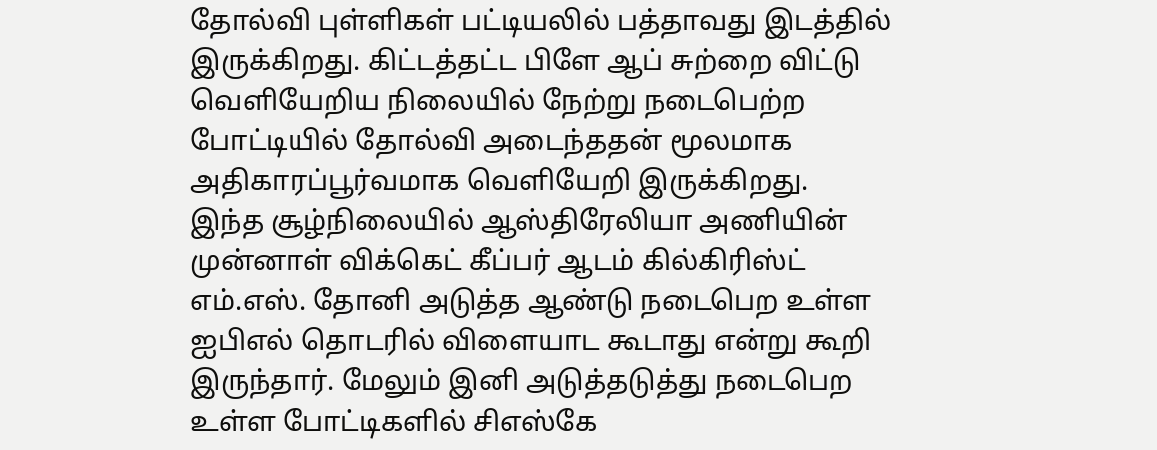தோல்வி புள்ளிகள் பட்டியலில் பத்தாவது இடத்தில் இருக்கிறது. கிட்டத்தட்ட பிளே ஆப் சுற்றை விட்டு வெளியேறிய நிலையில் நேற்று நடைபெற்ற போட்டியில் தோல்வி அடைந்ததன் மூலமாக அதிகாரப்பூர்வமாக வெளியேறி இருக்கிறது.
இந்த சூழ்நிலையில் ஆஸ்திரேலியா அணியின் முன்னாள் விக்கெட் கீப்பர் ஆடம் கில்கிரிஸ்ட் எம்.எஸ். தோனி அடுத்த ஆண்டு நடைபெற உள்ள ஐபிஎல் தொடரில் விளையாட கூடாது என்று கூறி இருந்தார். மேலும் இனி அடுத்தடுத்து நடைபெற உள்ள போட்டிகளில் சிஎஸ்கே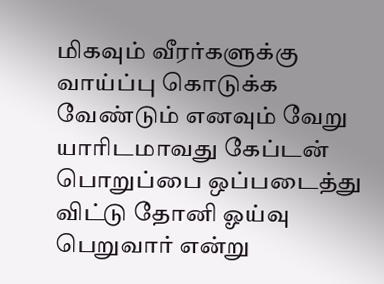மிகவும் வீரர்களுக்கு வாய்ப்பு கொடுக்க வேண்டும் எனவும் வேறு யாரிடமாவது கேப்டன் பொறுப்பை ஒப்படைத்து விட்டு தோனி ஓய்வு பெறுவார் என்று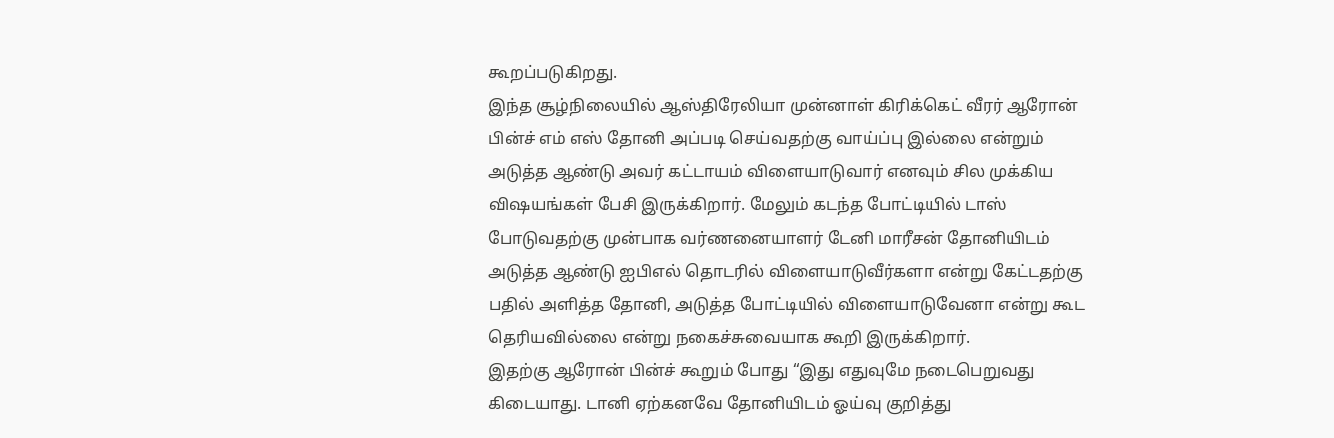கூறப்படுகிறது.
இந்த சூழ்நிலையில் ஆஸ்திரேலியா முன்னாள் கிரிக்கெட் வீரர் ஆரோன் பின்ச் எம் எஸ் தோனி அப்படி செய்வதற்கு வாய்ப்பு இல்லை என்றும் அடுத்த ஆண்டு அவர் கட்டாயம் விளையாடுவார் எனவும் சில முக்கிய விஷயங்கள் பேசி இருக்கிறார். மேலும் கடந்த போட்டியில் டாஸ் போடுவதற்கு முன்பாக வர்ணனையாளர் டேனி மாரீசன் தோனியிடம் அடுத்த ஆண்டு ஐபிஎல் தொடரில் விளையாடுவீர்களா என்று கேட்டதற்கு பதில் அளித்த தோனி, அடுத்த போட்டியில் விளையாடுவேனா என்று கூட தெரியவில்லை என்று நகைச்சுவையாக கூறி இருக்கிறார்.
இதற்கு ஆரோன் பின்ச் கூறும் போது “இது எதுவுமே நடைபெறுவது கிடையாது. டானி ஏற்கனவே தோனியிடம் ஓய்வு குறித்து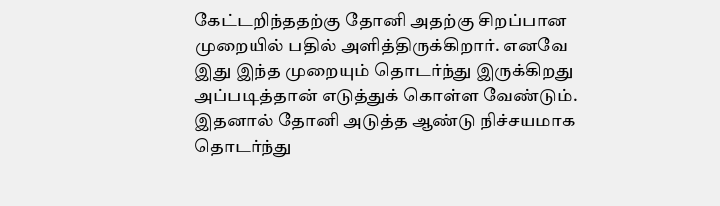கேட்டறிந்ததற்கு தோனி அதற்கு சிறப்பான முறையில் பதில் அளித்திருக்கிறார். எனவே இது இந்த முறையும் தொடர்ந்து இருக்கிறது அப்படித்தான் எடுத்துக் கொள்ள வேண்டும். இதனால் தோனி அடுத்த ஆண்டு நிச்சயமாக தொடர்ந்து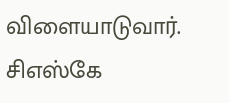விளையாடுவார். சிஎஸ்கே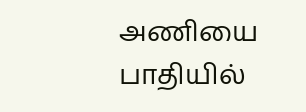அணியை பாதியில்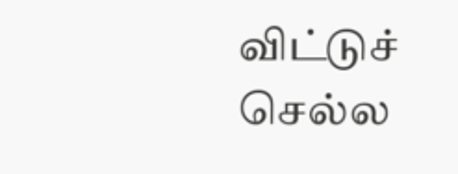விட்டுச் செல்ல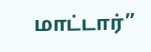மாட்டார்”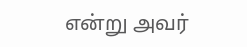என்று அவர்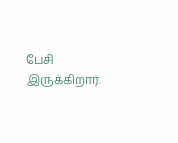பேசி இருக்கிறார்.